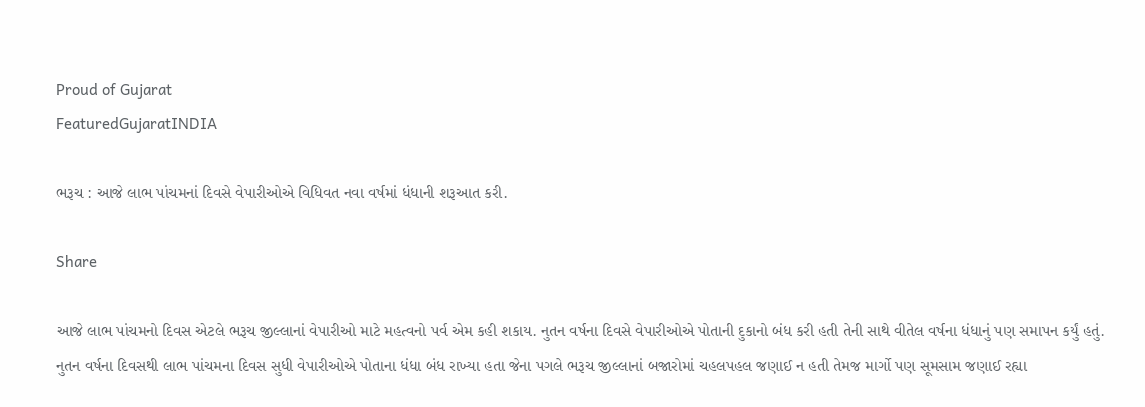Proud of Gujarat
FeaturedGujaratINDIA

ભરૂચ : આજે લાભ પાંચમનાં દિવસે વેપારીઓએ વિધિવત નવા વર્ષમાં ધંધાની શરૂઆત કરી.

Share

આજે લાભ પાંચમનો દિવસ એટલે ભરૂચ જીલ્લાનાં વેપારીઓ માટે મહત્વનો પર્વ એમ કહી શકાય. નુતન વર્ષના દિવસે વેપારીઓએ પોતાની દુકાનો બંધ કરી હતી તેની સાથે વીતેલ વર્ષના ધંધાનું પણ સમાપન કર્યું હતું. નુતન વર્ષના દિવસથી લાભ પાંચમના દિવસ સુધી વેપારીઓએ પોતાના ધંધા બંધ રાખ્યા હતા જેના પગલે ભરૂચ જીલ્લાનાં બજારોમાં ચહલપહલ જણાઈ ન હતી તેમજ માર્ગો પણ સૂમસામ જણાઈ રહ્યા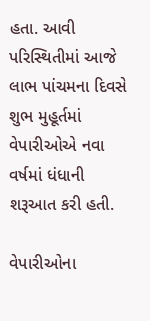હતા. આવી પરિસ્થિતીમાં આજે લાભ પાંચમના દિવસે શુભ મુહૂર્તમાં વેપારીઓએ નવા વર્ષમાં ધંધાની શરૂઆત કરી હતી.

વેપારીઓના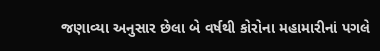જણાવ્યા અનુસાર છેલા બે વર્ષથી કોરોના મહામારીનાં પગલે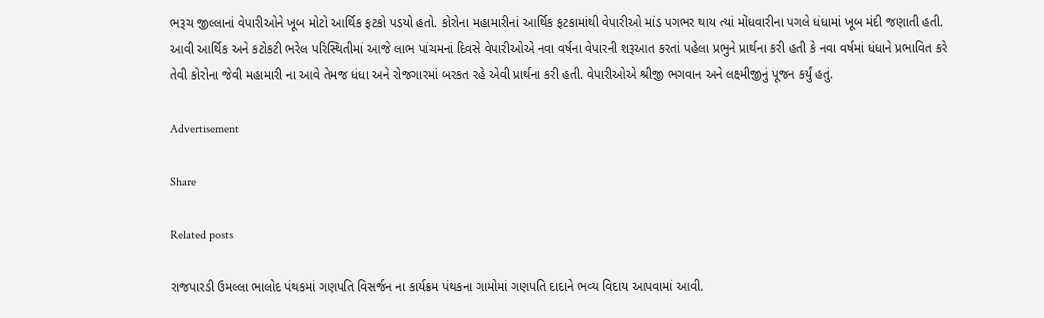ભરૂચ જીલ્લાનાં વેપારીઓને ખૂબ મોટો આર્થિક ફટકો પડયો હતો. કોરોના મહામારીનાં આર્થિક ફટકામાંથી વેપારીઓ માંડ પગભર થાય ત્યાં મોંધવારીના પગલે ધંધામાં ખૂબ મંદી જણાતી હતી. આવી આર્થિક અને કટોકટી ભરેલ પરિસ્થિતીમાં આજે લાભ પાંચમનાં દિવસે વેપારીઓએ નવા વર્ષના વેપારની શરૂઆત કરતાં પહેલા પ્રભુને પ્રાર્થના કરી હતી કે નવા વર્ષમાં ધંધાને પ્રભાવિત કરે તેવી કોરોના જેવી મહામારી ના આવે તેમજ ધંધા અને રોજગારમાં બરકત રહે એવી પ્રાર્થના કરી હતી. વેપારીઓએ શ્રીજી ભગવાન અને લક્ષ્મીજીનું પૂજન કર્યું હતું.

Advertisement

Share

Related posts

રાજપારડી ઉમલ્લા ભાલોદ પંથકમાં ગણપતિ વિસર્જન ના કાર્યક્રમ પંથકના ગામોમાં ગણપતિ દાદાને ભવ્ય વિદાય આપવામાં આવી.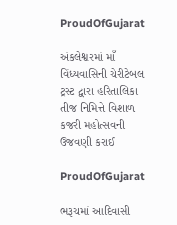ProudOfGujarat

અંકલેશ્વરમાં માઁ વિંધ્યવાસિની ચેરીટેબલ ટ્રસ્ટ દ્વારા હરિતાલિકા તીજ નિમિત્તે વિશાળ કજરી મહોત્સવની ઉજવણી કરાઈ

ProudOfGujarat

ભરૂચમાં આદિવાસી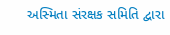અસ્મિતા સંરક્ષક સમિતિ દ્વારા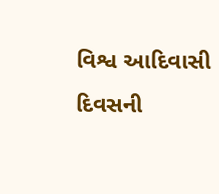વિશ્વ આદિવાસી દિવસની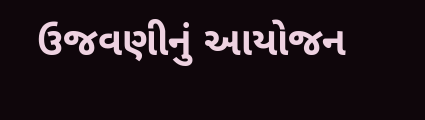ઉજવણીનું આયોજન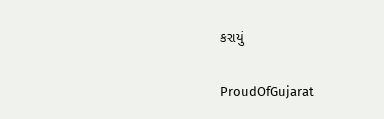કરાયું

ProudOfGujarat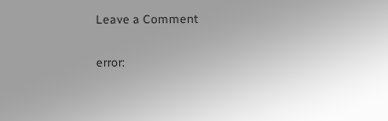Leave a Comment

error: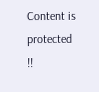Content is protected !!